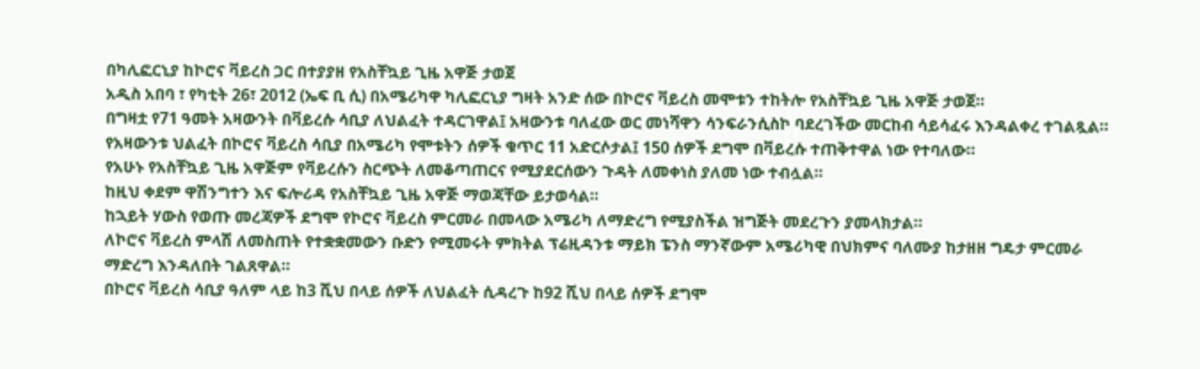በካሊፎርኒያ ከኮሮና ቫይረስ ጋር በተያያዘ የአስቸኳይ ጊዜ አዋጅ ታወጀ
አዲስ አበባ ፣ የካቲት 26፣ 2012 (ኤፍ ቢ ሲ) በአሜሪካዋ ካሊፎርኒያ ግዛት አንድ ሰው በኮሮና ቫይረስ መሞቱን ተከትሎ የአስቸኳይ ጊዜ አዋጅ ታወጀ።
በግዛቷ የ71 ዓመት አዛውንት በቫይረሱ ሳቢያ ለህልፈት ተዳርገዋል፤ አዛውንቱ ባለፈው ወር መነሻዋን ሳንፍራንሲስኮ ባደረገችው መርከብ ሳይሳፈሩ እንዳልቀረ ተገልጿል።
የአዛውንቱ ህልፈት በኮሮና ቫይረስ ሳቢያ በአሜሪካ የሞቱትን ሰዎች ቁጥር 11 አድርሶታል፤ 150 ሰዎች ደግሞ በቫይረሱ ተጠቅተዋል ነው የተባለው።
የአሁኑ የአስቸኳይ ጊዜ አዋጅም የቫይረሱን ስርጭት ለመቆጣጠርና የሚያደርሰውን ጉዳት ለመቀነስ ያለመ ነው ተብሏል።
ከዚህ ቀደም ዋሽንግተን እና ፍሎሪዳ የአስቸኳይ ጊዜ አዋጅ ማወጃቸው ይታወሳል።
ከኋይት ሃውስ የወጡ መረጃዎች ደግሞ የኮሮና ቫይረስ ምርመራ በመላው አሜሪካ ለማድረግ የሚያስችል ዝግጅት መደረጉን ያመላክታል።
ለኮሮና ቫይረስ ምላሽ ለመስጠት የተቋቋመውን ቡድን የሚመሩት ምክትል ፕሬዚዳንቱ ማይክ ፔንስ ማንኛውም አሜሪካዊ በህክምና ባለሙያ ከታዘዘ ግዴታ ምርመራ ማድረግ እንዳለበት ገልጸዋል።
በኮሮና ቫይረስ ሳቢያ ዓለም ላይ ከ3 ሺህ በላይ ሰዎች ለህልፈት ሲዳረጉ ከ92 ሺህ በላይ ሰዎች ደግሞ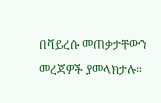በቫይረሱ መጠቃታቸውን መረጃዎች ያመላክታሉ።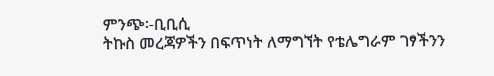ምንጭ፡-ቢቢሲ
ትኩስ መረጃዎችን በፍጥነት ለማግኘት የቴሌግራም ገፃችንን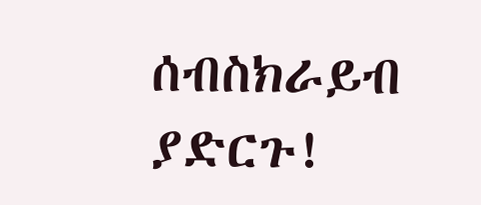ሰብስክራይብ ያድርጉ!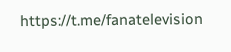https://t.me/fanatelevision